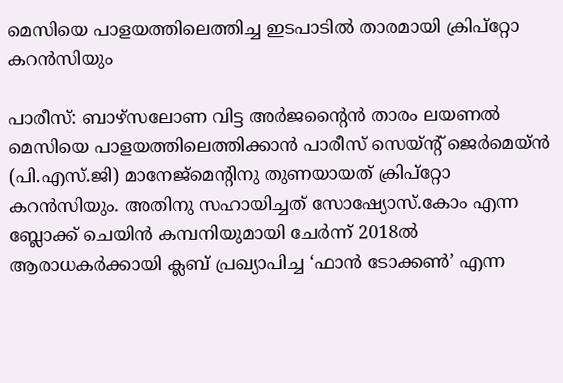മെസിയെ പാളയത്തിലെത്തിച്ച ഇടപാടില്‍ താരമായി ക്രിപ്റ്റോ കറന്‍സിയും

പാരീസ്: ബാഴ്സലോണ വിട്ട അര്‍ജന്റൈന്‍ താരം ലയണല്‍ മെസിയെ പാളയത്തിലെത്തിക്കാന്‍ പാരീസ് സെയ്ന്റ് ജെര്‍മെയ്ന്‍ (പി.എസ്.ജി) മാനേജ്മെന്റിനു തുണയായത് ക്രിപ്റ്റോ കറന്‍സിയും. അതിനു സഹായിച്ചത് സോഷ്യോസ്.കോം എന്ന ബ്ലോക്ക് ചെയിന്‍ കമ്പനിയുമായി ചേര്‍ന്ന് 2018ല്‍ ആരാധകര്‍ക്കായി ക്ലബ് പ്രഖ്യാപിച്ച ‘ഫാന്‍ ടോക്കണ്‍’ എന്ന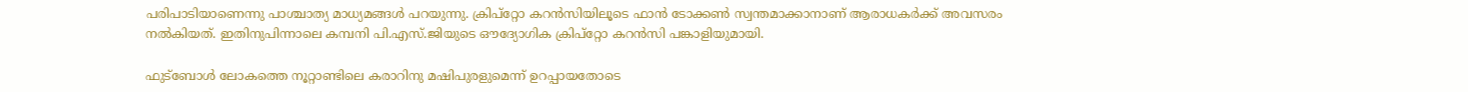പരിപാടിയാണെന്നു പാശ്ചാത്യ മാധ്യമങ്ങള്‍ പറയുന്നു. ക്രിപ്റ്റോ കറന്‍സിയിലൂടെ ഫാന്‍ ടോക്കണ്‍ സ്വന്തമാക്കാനാണ് ആരാധകര്‍ക്ക് അവസരം നല്‍കിയത്. ഇതിനുപിന്നാലെ കമ്പനി പി.എസ്.ജിയുടെ ഔദ്യോഗിക ക്രിപ്റ്റോ കറന്‍സി പങ്കാളിയുമായി.

ഫുട്ബോള്‍ ലോകത്തെ നൂറ്റാണ്ടിലെ കരാറിനു മഷിപുരളുമെന്ന് ഉറപ്പായതോടെ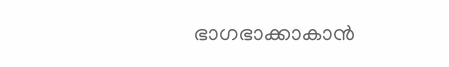ഭാഗഭാക്കാകാന്‍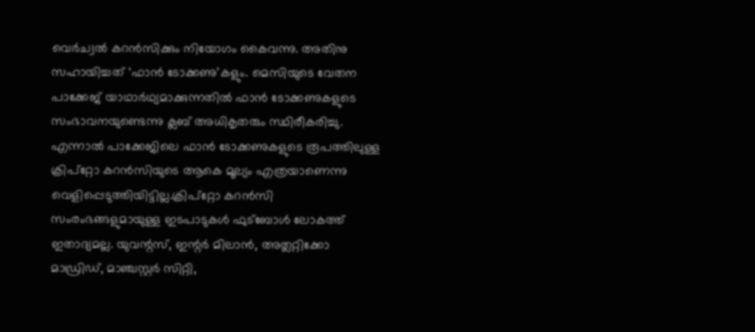വെര്‍ച്വല്‍ കറന്‍സിക്കും നിയോഗം കൈവന്നു. അതിനു സഹായിച്ചത് ‘ഫാന്‍ ടോക്കണു’കളും. മെസിയുടെ വേതന പാക്കേജ് യാഥാര്‍ഥ്യമാക്കുന്നതില്‍ ഫാന്‍ ടോക്കണുകളുടെ സംഭാവനയുണ്ടെന്നു ക്ലബ് അധികൃതരും സ്ഥിരീകരിച്ചു. എന്നാല്‍ പാക്കേജിലെ ഫാന്‍ ടോക്കണുകളുടെ രൂപത്തിലുള്ള ക്രിപ്റ്റോ കറന്‍സിയുടെ ആകെ മൂല്യം എത്രയാണെന്നു വെളിപ്പെടുത്തിയിട്ടില്ല.ക്രിപ്റ്റോ കറന്‍സി സംരംഭങ്ങളുമായുള്ള ഇടപാടുകള്‍ ഫുട്ബോള്‍ ലോകത്ത് ഇതാദ്യമല്ല. യുവന്റസ്, ഇന്റര്‍ മിലാന്‍, അത്ലറ്റിക്കോ മാഡ്രിഡ്, മാഞ്ചസ്റ്റര്‍ സിറ്റി,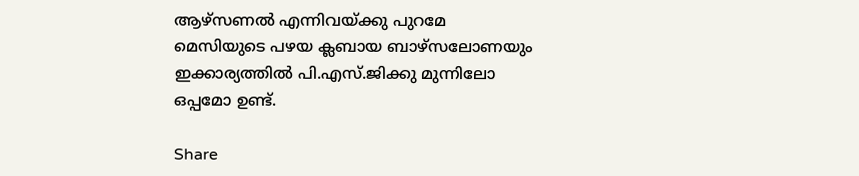ആഴ്സണല്‍ എന്നിവയ്ക്കു പുറമേ മെസിയുടെ പഴയ ക്ലബായ ബാഴ്സലോണയും ഇക്കാര്യത്തില്‍ പി.എസ്.ജിക്കു മുന്നിലോ ഒപ്പമോ ഉണ്ട്.

Share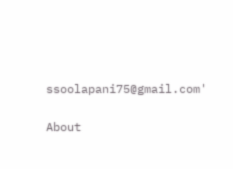ssoolapani75@gmail.com'

About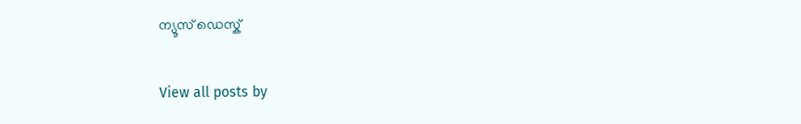ന്യൂസ് ഡെസ്ക്

View all posts by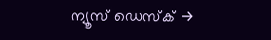ന്യൂസ് ഡെസ്ക് →